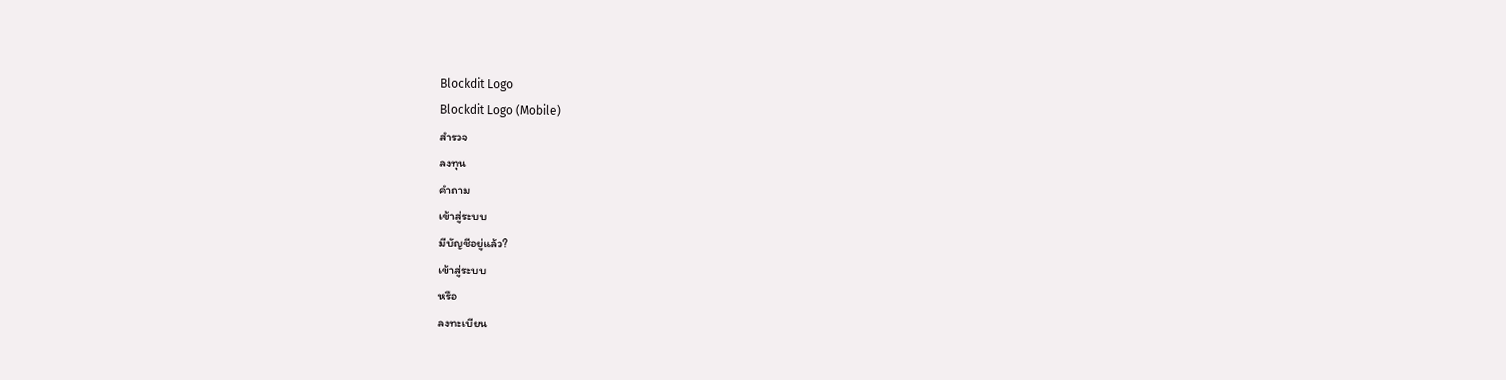Blockdit Logo
Blockdit Logo (Mobile)
สำรวจ
ลงทุน
คำถาม
เข้าสู่ระบบ
มีบัญชีอยู่แล้ว?
เข้าสู่ระบบ
หรือ
ลงทะเบียน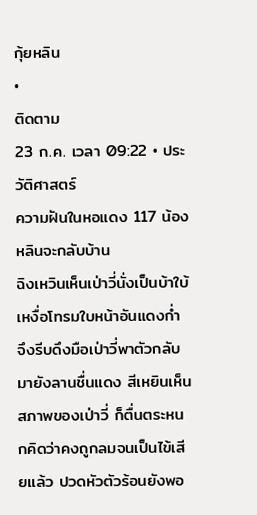กุ้ยหลิน
•
ติดตาม
23 ก.ค. เวลา 09:22 • ประวัติศาสตร์
ความฝันในหอแดง 117 น้องหลินจะกลับบ้าน
ฉิงเหวินเห็นเป่าวี่นั่งเป็นบ้าใบ้ เหงื่อโทรมใบหน้าอันแดงก่ำ จึงรีบดึงมือเป่าวี่พาตัวกลับมายังลานชื่นแดง สีเหยินเห็นสภาพของเป่าวี่ ก็ตื่นตระหนกคิดว่าคงถูกลมจนเป็นไข้เสียแล้ว ปวดหัวตัวร้อนยังพอ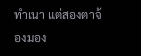ทำเนา แต่สองตาจ้องมอง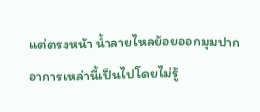แต่ตรงหน้า น้ำลายไหลย้อยออกมุมปาก อาการเหล่านี้เป็นไปโดยไม่รู้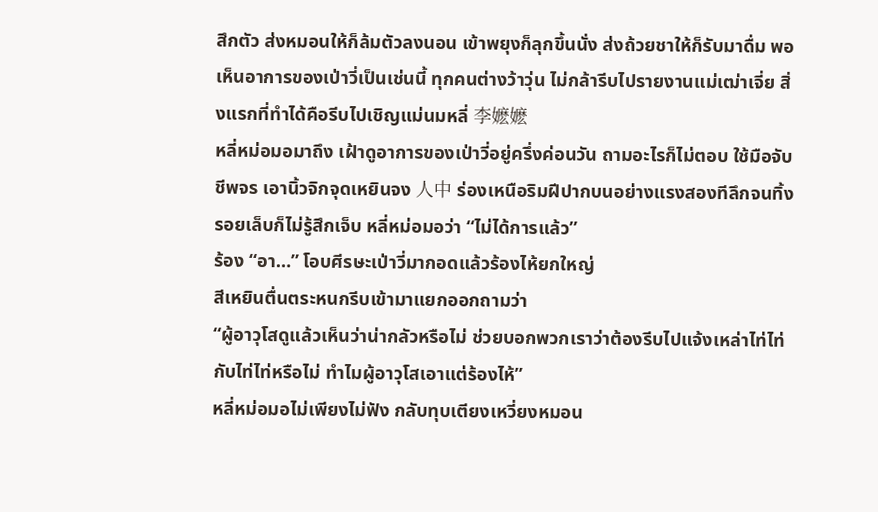สึกตัว ส่งหมอนให้ก็ล้มตัวลงนอน เข้าพยุงก็ลุกขึ้นนั่ง ส่งถ้วยชาให้ก็รับมาดื่ม พอเห็นอาการของเป่าวี่เป็นเช่นนี้ ทุกคนต่างว้าวุ่น ไม่กล้ารีบไปรายงานแม่เฒ่าเจี่ย สิ่งแรกที่ทำได้คือรีบไปเชิญแม่นมหลี่ 李嬷嬷
หลี่หม่อมอมาถึง เฝ้าดูอาการของเป่าวี่อยู่ครึ่งค่อนวัน ถามอะไรก็ไม่ตอบ ใช้มือจับชีพจร เอานิ้วจิกจุดเหยินจง 人中 ร่องเหนือริมฝีปากบนอย่างแรงสองทีลึกจนทิ้งรอยเล็บก็ไม่รู้สึกเจ็บ หลี่หม่อมอว่า “ไม่ได้การแล้ว”
ร้อง “อา…” โอบศีรษะเป่าวี่มากอดแล้วร้องไห้ยกใหญ่
สีเหยินตื่นตระหนกรีบเข้ามาแยกออกถามว่า
“ผู้อาวุโสดูแล้วเห็นว่าน่ากลัวหรือไม่ ช่วยบอกพวกเราว่าต้องรีบไปแจ้งเหล่าไท่ไท่กับไท่ไท่หรือไม่ ทำไมผู้อาวุโสเอาแต่ร้องไห้”
หลี่หม่อมอไม่เพียงไม่ฟัง กลับทุบเตียงเหวี่ยงหมอน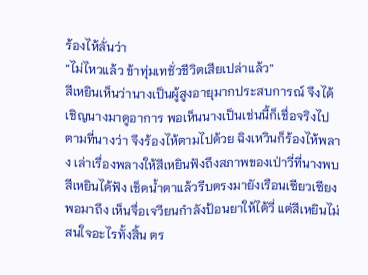ร้องไห้ลั่นว่า
“ไม่ไหวแล้ว ข้าทุ่มเทชั่วชีวิตเสียเปล่าแล้ว”
สีเหยินเห็นว่านางเป็นผู้สูงอายุมากประสบการณ์ จึงได้เชิญนางมาดูอาการ พอเห็นนางเป็นเช่นนี้ก็เชื่อจริงไปตามที่นางว่า จึงร้องไห้ตามไปด้วย ฉิงเหวินก็ร้องไห้พลาง เล่าเรื่องพลางให้สีเหยินฟังถึงสภาพของเป่าวี่ที่นางพบ สีเหยินได้ฟัง เช็ดน้ำตาแล้วรีบตรงมายังเรือนเซียวเซียง
พอมาถึง เห็นจื่อเจวียนกำลังป้อนยาให้ไต้วี่ แต่สีเหยินไม่สนใจอะไรทั้งสิ้น ตร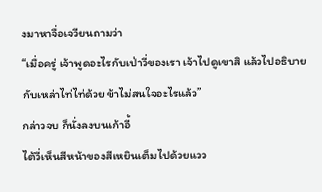งมาหาจื่อเจวียนถามว่า
“เมื่อครู่ เจ้าพูดอะไรกับเป่าวี่ของเรา เจ้าไปดูเขาสิ แล้วไปอธิบายกับเหล่าไท่ไท่ด้วย ข้าไม่สนใจอะไรแล้ว”
กล่าวจบ ก็นั่งลงบนเก้าอี้
ไต้วี่เห็นสีหน้าของสีเหยินเต็มไปด้วยแวว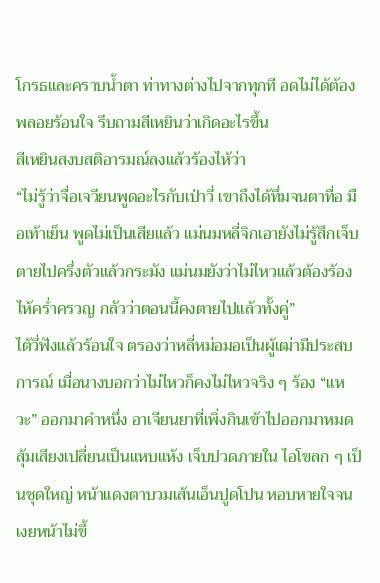โกรธและคราบน้ำตา ท่าทางต่างไปจากทุกที อดไม่ได้ต้องพลอยร้อนใจ รีบถามสีเหยินว่าเกิดอะไรขึ้น
สีเหยินสงบสติอารมณ์ลงแล้วร้องไห้ว่า
“ไม่รู้ว่าจื่อเจวียนพูดอะไรกับเป่าวี่ เขาถึงได้ทึ่มจนตาทื่อ มือเท้าเย็น พูดไม่เป็นเสียแล้ว แม่นมหลี่จิกเอายังไม่รู้สึกเจ็บ ตายไปครึ่งตัวแล้วกระมัง แม่นมยังว่าไม่ไหวแล้วต้องร้องไห้คร่ำครวญ กลัวว่าตอนนี้คงตายไปแล้วทั้งคู่”
ไต้วี่ฟังแล้วร้อนใจ ตรองว่าหลี่หม่อมอเป็นผู้เฒ่ามีประสบการณ์ เมื่อนางบอกว่าไม่ไหวก็คงไม่ไหวจริง ๆ ร้อง “แหวะ” ออกมาคำหนึ่ง อาเจียนยาที่เพิ่งกินเข้าไปออกมาหมด สุ้มเสียงเปลี่ยนเป็นแหบแห้ง เจ็บปวดภายใน ไอโขลก ๆ เป็นชุดใหญ่ หน้าแดงตาบวมเส้นเอ็นปูดโปน หอบหายใจจนเงยหน้าไม่ขึ้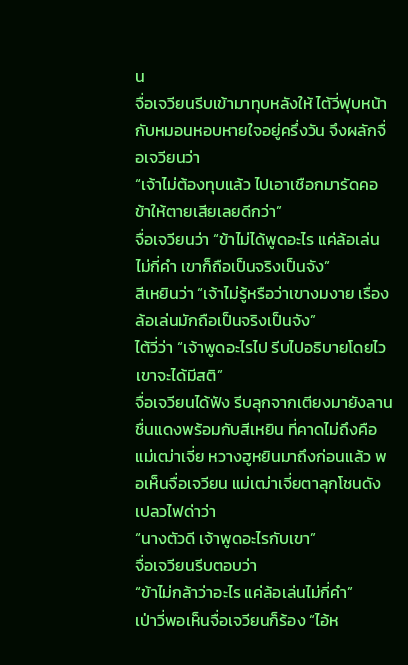น
จื่อเจวียนรีบเข้ามาทุบหลังให้ ไต้วี่ฟุบหน้ากับหมอนหอบหายใจอยู่ครึ่งวัน จึงผลักจื่อเจวียนว่า
“เจ้าไม่ต้องทุบแล้ว ไปเอาเชือกมารัดคอข้าให้ตายเสียเลยดีกว่า”
จื่อเจวียนว่า “ข้าไม่ได้พูดอะไร แค่ล้อเล่นไม่กี่คำ เขาก็ถือเป็นจริงเป็นจัง”
สีเหยินว่า “เจ้าไม่รู้หรือว่าเขางมงาย เรื่องล้อเล่นมักถือเป็นจริงเป็นจัง”
ไต้วี่ว่า “เจ้าพูดอะไรไป รีบไปอธิบายโดยไว เขาจะได้มีสติ”
จื่อเจวียนได้ฟัง รีบลุกจากเตียงมายังลานชื่นแดงพร้อมกับสีเหยิน ที่คาดไม่ถึงคือ แม่เฒ่าเจี่ย หวางฮูหยินมาถึงก่อนแล้ว พอเห็นจื่อเจวียน แม่เฒ่าเจี่ยตาลุกโชนดังเปลวไฟด่าว่า
“นางตัวดี เจ้าพูดอะไรกับเขา”
จื่อเจวียนรีบตอบว่า
“ข้าไม่กล้าว่าอะไร แค่ล้อเล่นไม่กี่คำ”
เป่าวี่พอเห็นจื่อเจวียนก็ร้อง “ไอ้ห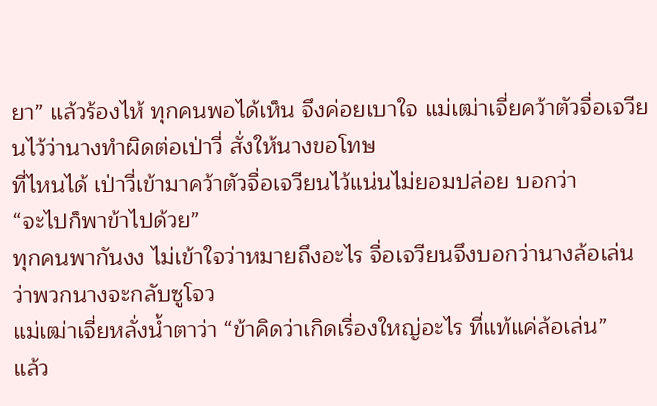ยา” แล้วร้องไห้ ทุกคนพอได้เห็น จึงค่อยเบาใจ แม่เฒ่าเจี่ยคว้าตัวจื่อเจวียนไว้ว่านางทำผิดต่อเป่าวี่ สั่งให้นางขอโทษ
ที่ไหนได้ เป่าวี่เข้ามาคว้าตัวจื่อเจวียนไว้แน่นไม่ยอมปล่อย บอกว่า
“จะไปก็พาข้าไปด้วย”
ทุกคนพากันงง ไม่เข้าใจว่าหมายถึงอะไร จื่อเจวียนจึงบอกว่านางล้อเล่นว่าพวกนางจะกลับซูโจว
แม่เฒ่าเจี่ยหลั่งน้ำตาว่า “ข้าคิดว่าเกิดเรื่องใหญ่อะไร ที่แท้แค่ล้อเล่น”
แล้ว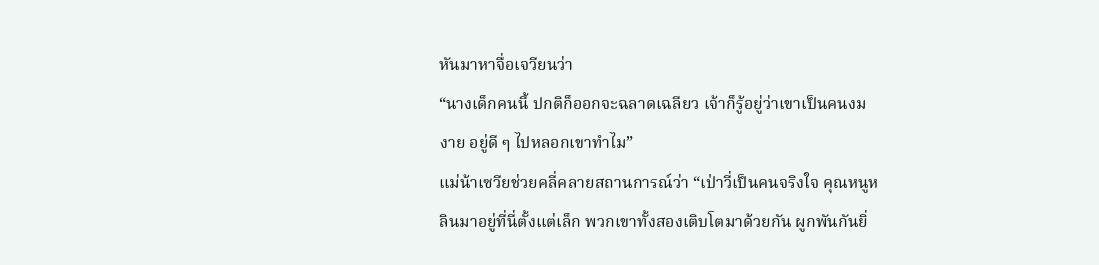หันมาหาจื่อเจวียนว่า
“นางเด็กคนนี้ ปกติก็ออกจะฉลาดเฉลียว เจ้าก็รู้อยู่ว่าเขาเป็นคนงมงาย อยู่ดี ๆ ไปหลอกเขาทำไม”
แม่น้าเซวียช่วยคลี่คลายสถานการณ์ว่า “เป่าวี่เป็นคนจริงใจ คุณหนูหลินมาอยู่ที่นี่ตั้งแต่เล็ก พวกเขาทั้งสองเติบโตมาด้วยกัน ผูกพันกันยิ่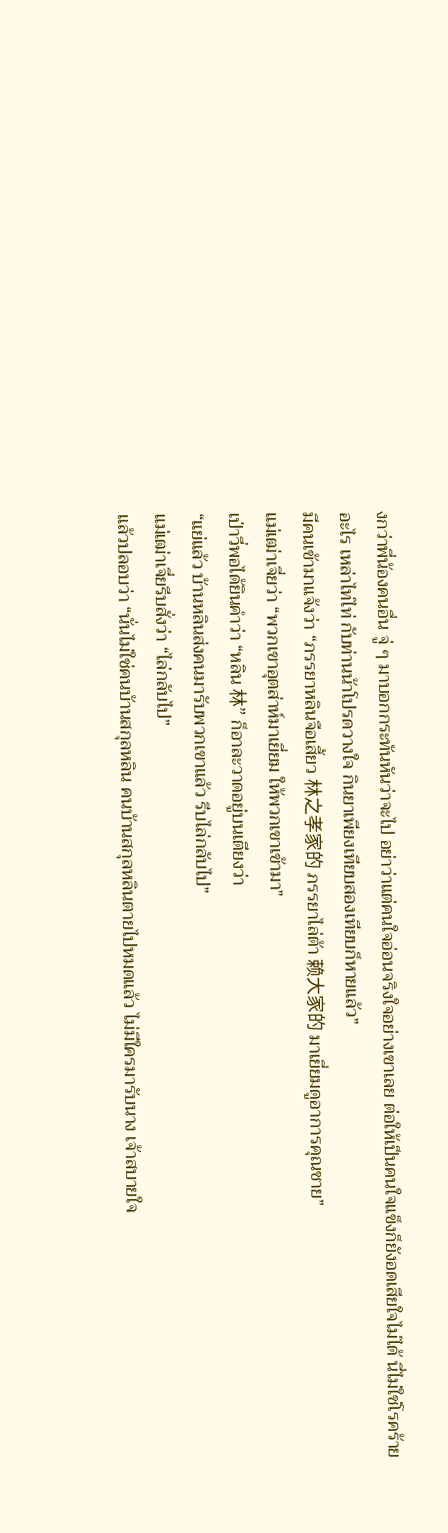งกว่าพี่น้องคนอื่น จู่ ๆ มาบอกกระทันหันว่าจะไป อย่าว่าแต่คนใจอ่อนจริงใจอย่างเขาเลย ต่อให้เป็นคนใจแข็งก็ยังอดเสียใจไม่ได้ นี่ไม่ใช่โรคร้ายอะไร เหล่าไท่ไท่ กับท่านน้าโปรดวางใจ กินยาเพียงเทียบสองเทียบก็หายแล้ว”
มีคนเข้ามาแจ้งว่า “ภรรยาหลินจือเสี้ยว 林之孝家的 ภรรยาไล่ต้า 赖大家的 มาเยี่ยมดูอาการคุณชาย”
แม่เฒ่าเจี่ยว่า “พวกเขาอุตส่าห์มาเยี่ยม ให้พวกเขาเข้ามา”
เป่าวี่พอได้ยินคำว่า “หลิน 林” ก็อาละวาดอยู่บนเตียงว่า
“แย่แล้ว บ้านหลินส่งคนมารับพวกเขาแล้ว รีบไล่กลับไป”
แม่เฒ่าเจี่ยรีบสั่งว่า “ไล่กลับไป”
แล้วปลอบว่า “นั่นไม่ใช่คนบ้านสกุลหลิน คนบ้านสกุลหลินตายไปหมดแล้ว ไม่มีใครมารับนาง เจ้าสบายใจ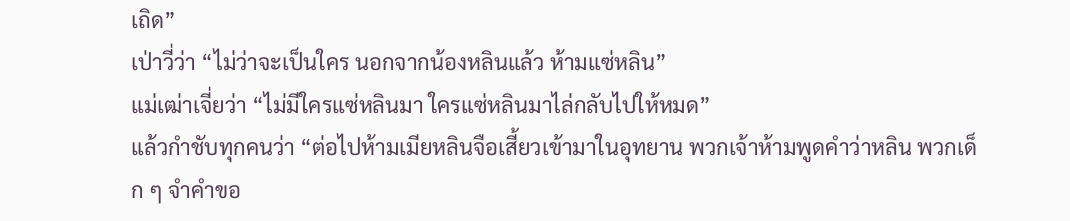เถิด”
เป่าวี่ว่า “ไม่ว่าจะเป็นใคร นอกจากน้องหลินแล้ว ห้ามแซ่หลิน”
แม่เฒ่าเจี่ยว่า “ไม่มีใครแซ่หลินมา ใครแซ่หลินมาไล่กลับไปให้หมด”
แล้วกำชับทุกคนว่า “ต่อไปห้ามเมียหลินจือเสี้ยวเข้ามาในอุทยาน พวกเจ้าห้ามพูดคำว่าหลิน พวกเด็ก ๆ จำคำขอ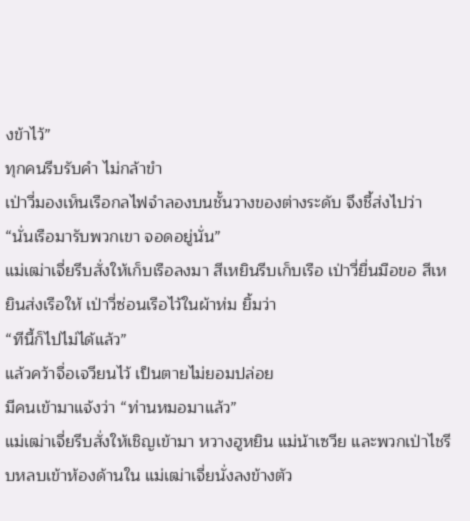งข้าไว้”
ทุกคนรีบรับคำ ไม่กล้าขำ
เป่าวี่มองเห็นเรือกลไฟจำลองบนชั้นวางของต่างระดับ จึงชี้ส่งไปว่า
“นั่นเรือมารับพวกเขา จอดอยู่นั่น”
แม่เฒ่าเจี่ยรีบสั่งให้เก็บเรือลงมา สีเหยินรีบเก็บเรือ เป่าวี่ยื่นมือขอ สีเหยินส่งเรือให้ เป่าวี่ซ่อนเรือไว้ในผ้าห่ม ยิ้มว่า
“ทีนี้ก็ไปไม่ได้แล้ว”
แล้วคว้าจื่อเจวียนไว้ เป็นตายไม่ยอมปล่อย
มีคนเข้ามาแจ้งว่า “ท่านหมอมาแล้ว”
แม่เฒ่าเจี่ยรีบสั่งให้เชิญเข้ามา หวางฮูหยิน แม่น้าเซวีย และพวกเป่าไชรีบหลบเข้าห้องด้านใน แม่เฒ่าเจี่ยนั่งลงข้างตัว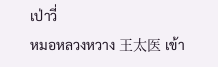เป่าวี่
หมอหลวงหวาง 王太医 เข้า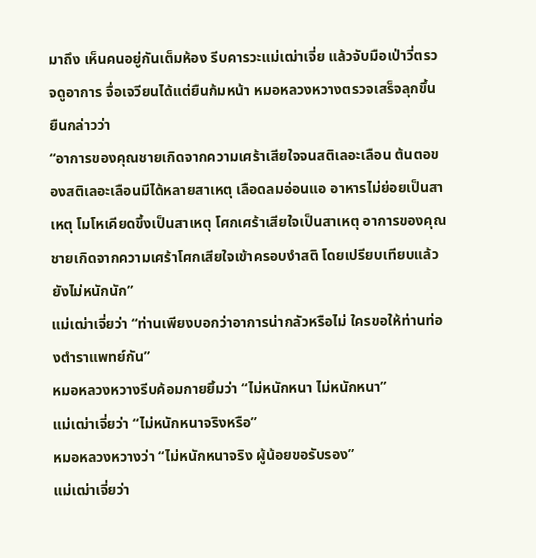มาถึง เห็นคนอยู่กันเต็มห้อง รีบคารวะแม่เฒ่าเจี่ย แล้วจับมือเป่าวี่ตรวจดูอาการ จื่อเจวียนได้แต่ยืนก้มหน้า หมอหลวงหวางตรวจเสร็จลุกขึ้นยืนกล่าวว่า
“อาการของคุณชายเกิดจากความเศร้าเสียใจจนสติเลอะเลือน ต้นตอของสติเลอะเลือนมีได้หลายสาเหตุ เลือดลมอ่อนแอ อาหารไม่ย่อยเป็นสาเหตุ โมโหเคียดขึ้งเป็นสาเหตุ โศกเศร้าเสียใจเป็นสาเหตุ อาการของคุณชายเกิดจากความเศร้าโศกเสียใจเข้าครอบงำสติ โดยเปรียบเทียบแล้วยังไม่หนักนัก”
แม่เฒ่าเจี่ยว่า “ท่านเพียงบอกว่าอาการน่ากลัวหรือไม่ ใครขอให้ท่านท่องตำราแพทย์กัน”
หมอหลวงหวางรีบค้อมกายยิ้มว่า “ไม่หนักหนา ไม่หนักหนา”
แม่เฒ่าเจี่ยว่า “ไม่หนักหนาจริงหรือ”
หมอหลวงหวางว่า “ไม่หนักหนาจริง ผู้น้อยขอรับรอง”
แม่เฒ่าเจี่ยว่า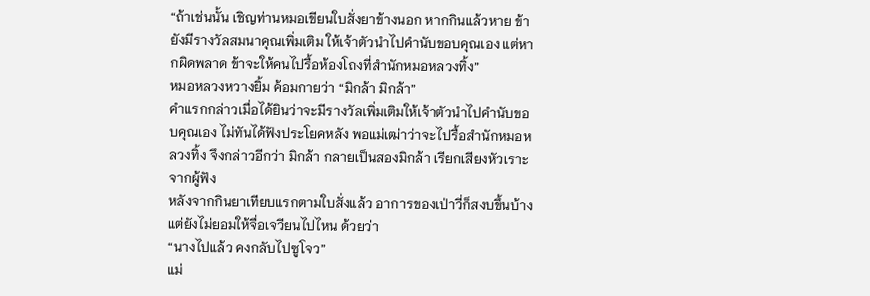“ถ้าเช่นนั้น เชิญท่านหมอเขียนใบสั่งยาข้างนอก หากกินแล้วหาย ข้ายังมีรางวัลสมนาคุณเพิ่มเติม ให้เจ้าตัวนำไปคำนับขอบคุณเอง แต่หากผิดพลาด ข้าจะให้คนไปรื้อห้องโถงที่สำนักหมอหลวงทิ้ง”
หมอหลวงหวางยิ้ม ค้อมกายว่า “มิกล้า มิกล้า”
คำแรกกล่าวเมื่อได้ยินว่าจะมีรางวัลเพิ่มเติมให้เจ้าตัวนำไปคำนับขอบคุณเอง ไม่ทันได้ฟังประโยคหลัง พอแม่เฒ่าว่าจะไปรื้อสำนักหมอหลวงทิ้ง จึงกล่าวอีกว่า มิกล้า กลายเป็นสองมิกล้า เรียกเสียงหัวเราะจากผู้ฟัง
หลังจากกินยาเทียบแรกตามใบสั่งแล้ว อาการของเป่าวี่ก็สงบขึ้นบ้าง แต่ยังไม่ยอมให้จื่อเจวียนไปไหน ด้วยว่า
“นางไปแล้ว คงกลับไปซูโจว”
แม่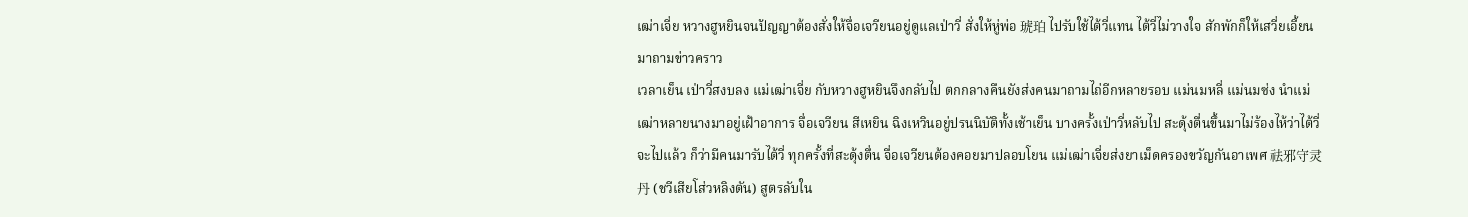เฒ่าเจี่ย หวางฮูหยินจนปัญญาต้องสั่งให้จื่อเจวียนอยู่ดูแลเป่าวี่ สั่งให้หู่พ่อ 琥珀 ไปรับใช้ไต้วี่แทน ไต้วี่ไม่วางใจ สักพักก็ให้เสวี่ยเอี้ยนมาถามข่าวคราว
เวลาเย็น เป่าวี่สงบลง แม่เฒ่าเจี่ย กับหวางฮูหยินจึงกลับไป ตกกลางคืนยังส่งคนมาถามไถ่อีกหลายรอบ แม่นมหลี่ แม่นมซ่ง นำแม่เฒ่าหลายนางมาอยู่เฝ้าอาการ จื่อเจวียน สีเหยิน ฉิงเหวินอยู่ปรนนิบัติทั้งเช้าเย็น บางครั้งเป่าวี่หลับไป สะดุ้งตื่นขึ้นมาไม่ร้องไห้ว่าไต้วี่จะไปแล้ว ก็ว่ามีคนมารับไต้วี่ ทุกครั้งที่สะดุ้งตื่น จื่อเจวียนต้องคอยมาปลอบโยน แม่เฒ่าเจี่ยส่งยาเม็ดครองขวัญกันอาเพศ 祛邪守灵丹 (ชวีเสียโส่วหลิงตัน) สูตรลับใน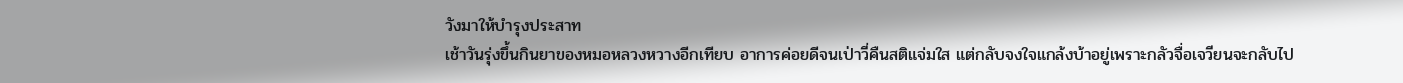วังมาให้บำรุงประสาท
เช้าวันรุ่งขึ้นกินยาของหมอหลวงหวางอีกเทียบ อาการค่อยดีจนเป่าวี่คืนสติแจ่มใส แต่กลับจงใจแกล้งบ้าอยู่เพราะกลัวจื่อเจวียนจะกลับไป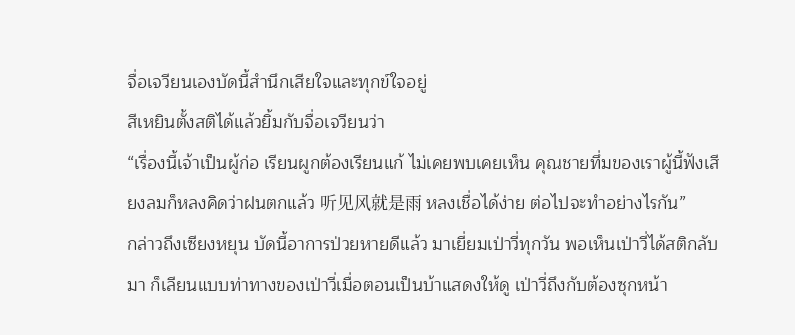จื่อเจวียนเองบัดนี้สำนึกเสียใจและทุกข์ใจอยู่
สีเหยินตั้งสติได้แล้วยิ้มกับจื่อเจวียนว่า
“เรื่องนี้เจ้าเป็นผู้ก่อ เรียนผูกต้องเรียนแก้ ไม่เคยพบเคยเห็น คุณชายทึ่มของเราผู้นี้ฟังเสียงลมก็หลงคิดว่าฝนตกแล้ว 听见风就是雨 หลงเชื่อได้ง่าย ต่อไปจะทำอย่างไรกัน”
กล่าวถึงเซียงหยุน บัดนี้อาการป่วยหายดีแล้ว มาเยี่ยมเป่าวี่ทุกวัน พอเห็นเป่าวี่ได้สติกลับมา ก็เลียนแบบท่าทางของเป่าวี่เมื่อตอนเป็นบ้าแสดงให้ดู เป่าวี่ถึงกับต้องซุกหน้า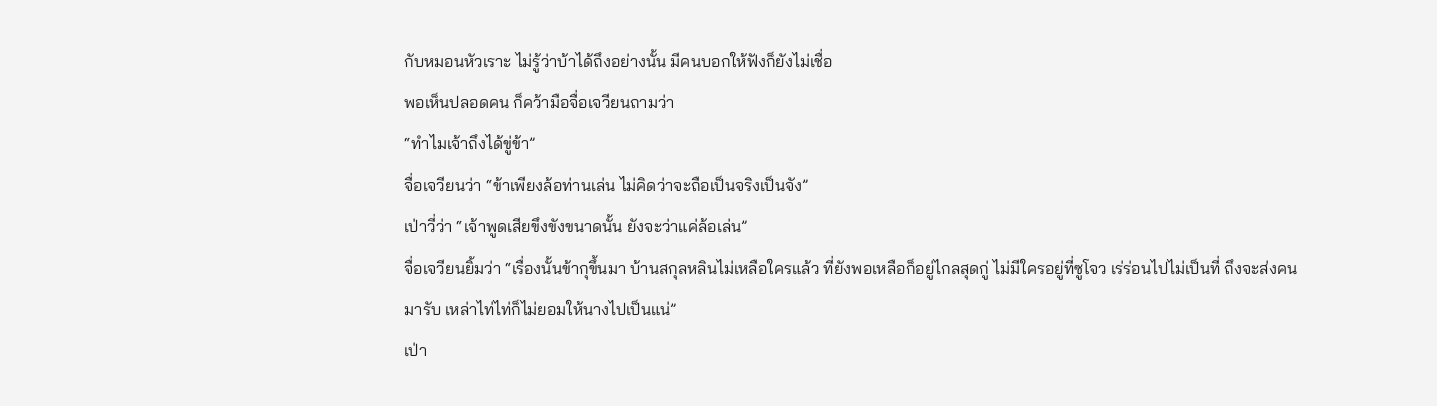กับหมอนหัวเราะ ไม่รู้ว่าบ้าได้ถึงอย่างนั้น มีคนบอกให้ฟังก็ยังไม่เชื่อ
พอเห็นปลอดคน ก็คว้ามือจื่อเจวียนถามว่า
“ทำไมเจ้าถึงได้ขู่ข้า”
จื่อเจวียนว่า “ข้าเพียงล้อท่านเล่น ไม่คิดว่าจะถือเป็นจริงเป็นจัง”
เป่าวี่ว่า “เจ้าพูดเสียขึงขังขนาดนั้น ยังจะว่าแค่ล้อเล่น”
จื่อเจวียนยิ้มว่า “เรื่องนั้นข้ากุขึ้นมา บ้านสกุลหลินไม่เหลือใครแล้ว ที่ยังพอเหลือก็อยู่ไกลสุดกู่ ไม่มีใครอยู่ที่ซูโจว เร่ร่อนไปไม่เป็นที่ ถึงจะส่งคนมารับ เหล่าไท่ไท่ก็ไม่ยอมให้นางไปเป็นแน่”
เป่า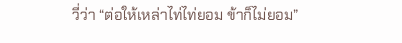วี่ว่า “ต่อให้เหล่าไท่ไท่ยอม ข้าก็ไม่ยอม”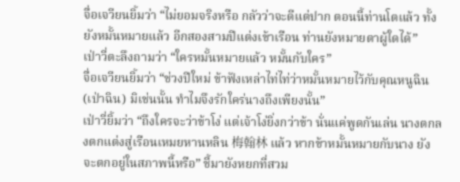จื่อเจวียนยิ้มว่า “ไม่ยอมจริงหรือ กลัวว่าจะดีแต่ปาก ตอนนี้ท่านโตแล้ว ทั้งยังหมั้นหมายแล้ว อีกสองสามปีแต่งเข้าเรือน ท่านยังหมายตาผู้ใดได้”
เป่าวี่ตะลึงถามว่า “ใครหมั้นหมายแล้ว หมั้นกับใคร”
จื่อเจวียนยิ้มว่า “ช่วงปีใหม่ ข้าฟังเหล่าไท่ไท่ว่าหมั้นหมายไว้กับคุณหนูฉิน (เป่าฉิน) มิเช่นนั้น ทำไมจึงรักใคร่นางถึงเพียงนั้น”
เป่าวี่ยิ้มว่า “ถึงใครจะว่าข้าโง่ แต่เจ้าโง่ยิ่งกว่าข้า นั่นแค่พูดกันเล่น นางตกลงตกแต่งสู่เรือนเหมยหานหลิน 梅翰林 แล้ว หากข้าหมั้นหมายกับนาง ยังจะตกอยู่ในสภาพนี้หรือ” ชี้มายังหยกที่สวม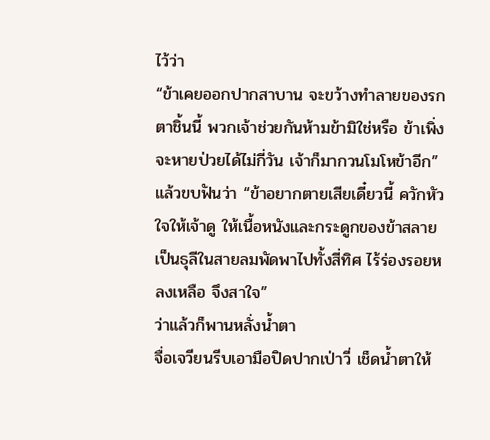ไว้ว่า
“ข้าเคยออกปากสาบาน จะขว้างทำลายของรกตาชิ้นนี้ พวกเจ้าช่วยกันห้ามข้ามิใช่หรือ ข้าเพิ่งจะหายป่วยได้ไม่กี่วัน เจ้าก็มากวนโมโหข้าอีก”
แล้วขบฟันว่า “ข้าอยากตายเสียเดี๋ยวนี้ ควักหัวใจให้เจ้าดู ให้เนื้อหนังและกระดูกของข้าสลายเป็นธุลีในสายลมพัดพาไปทั้งสี่ทิศ ไร้ร่องรอยหลงเหลือ จึงสาใจ”
ว่าแล้วก็พานหลั่งน้ำตา
จื่อเจวียนรีบเอามือปิดปากเป่าวี่ เช็ดน้ำตาให้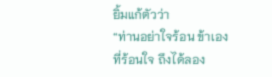ยิ้มแก้ตัวว่า
“ท่านอย่าใจร้อน ข้าเองที่ร้อนใจ ถึงได้ลอง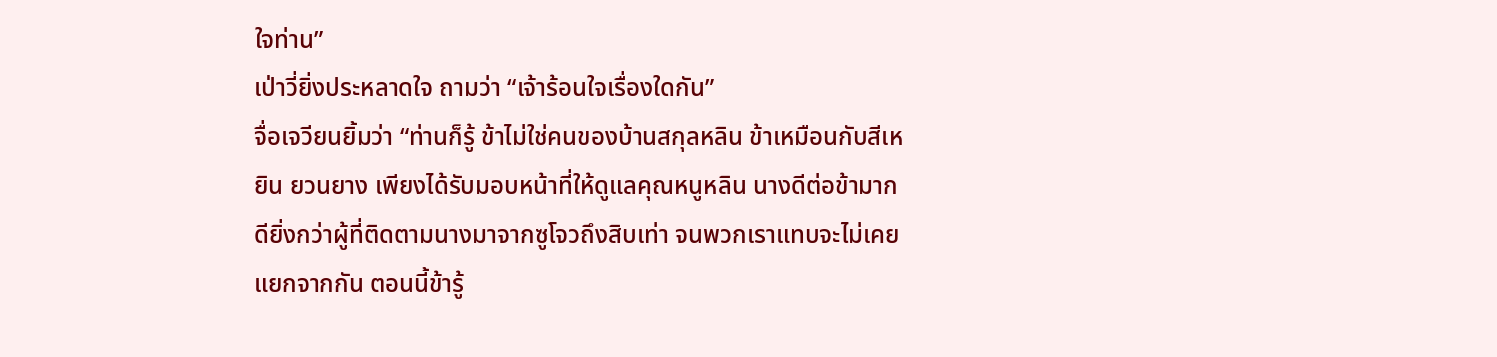ใจท่าน”
เป่าวี่ยิ่งประหลาดใจ ถามว่า “เจ้าร้อนใจเรื่องใดกัน”
จื่อเจวียนยิ้มว่า “ท่านก็รู้ ข้าไม่ใช่คนของบ้านสกุลหลิน ข้าเหมือนกับสีเหยิน ยวนยาง เพียงได้รับมอบหน้าที่ให้ดูแลคุณหนูหลิน นางดีต่อข้ามาก ดียิ่งกว่าผู้ที่ติดตามนางมาจากซูโจวถึงสิบเท่า จนพวกเราแทบจะไม่เคยแยกจากกัน ตอนนี้ข้ารู้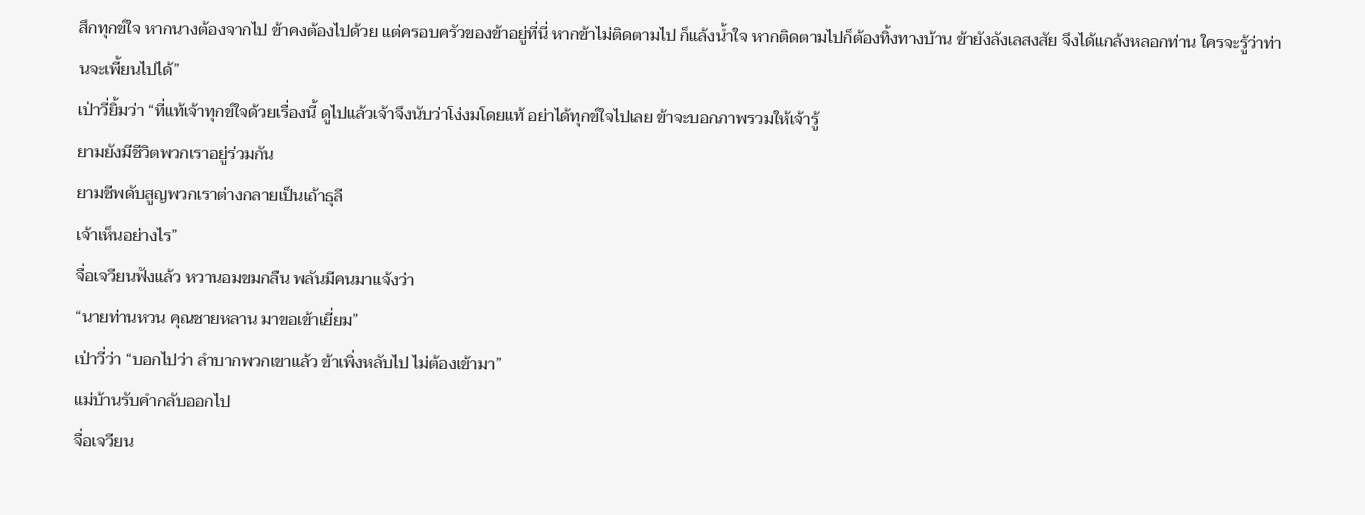สึกทุกข์ใจ หากนางต้องจากไป ข้าคงต้องไปด้วย แต่ครอบครัวของข้าอยู่ที่นี่ หากข้าไม่ติดตามไป ก็แล้งน้ำใจ หากติดตามไปก็ต้องทิ้งทางบ้าน ข้ายังลังเลสงสัย จึงได้แกล้งหลอกท่าน ใครจะรู้ว่าท่านจะเพี้ยนไปได้”
เป่าวี่ยิ้มว่า “ที่แท้เจ้าทุกข์ใจด้วยเรื่องนี้ ดูไปแล้วเจ้าจึงนับว่าโง่งมโดยแท้ อย่าได้ทุกข์ใจไปเลย ข้าจะบอกภาพรวมให้เจ้ารู้
ยามยังมีชีวิตพวกเราอยู่ร่วมกัน
ยามชีพดับสูญพวกเราต่างกลายเป็นเถ้าธุลี
เจ้าเห็นอย่างไร”
จื่อเจวียนฟังแล้ว หวานอมขมกลืน พลันมีคนมาแจ้งว่า
“นายท่านหวน คุณชายหลาน มาขอเข้าเยี่ยม”
เป่าวี่ว่า “บอกไปว่า ลำบากพวกเขาแล้ว ข้าเพิ่งหลับไป ไม่ต้องเข้ามา”
แม่บ้านรับคำกลับออกไป
จื่อเจวียน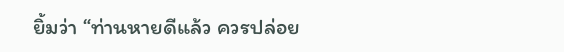ยิ้มว่า “ท่านหายดีแล้ว ควรปล่อย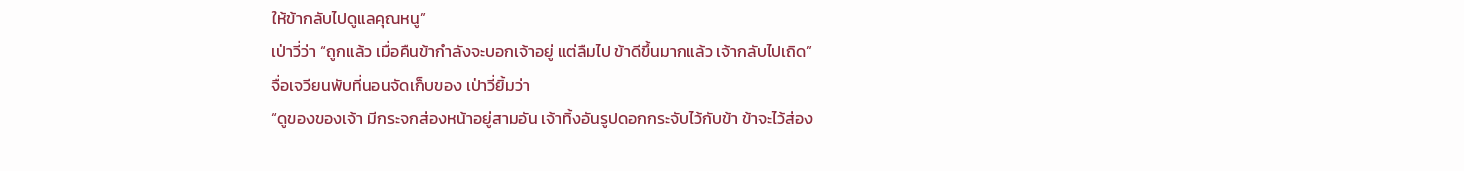ให้ข้ากลับไปดูแลคุณหนู”
เป่าวี่ว่า “ถูกแล้ว เมื่อคืนข้ากำลังจะบอกเจ้าอยู่ แต่ลืมไป ข้าดีขึ้นมากแล้ว เจ้ากลับไปเถิด”
จื่อเจวียนพับที่นอนจัดเก็บของ เป่าวี่ยิ้มว่า
“ดูของของเจ้า มีกระจกส่องหน้าอยู่สามอัน เจ้าทิ้งอันรูปดอกกระจับไว้กับข้า ข้าจะไว้ส่อง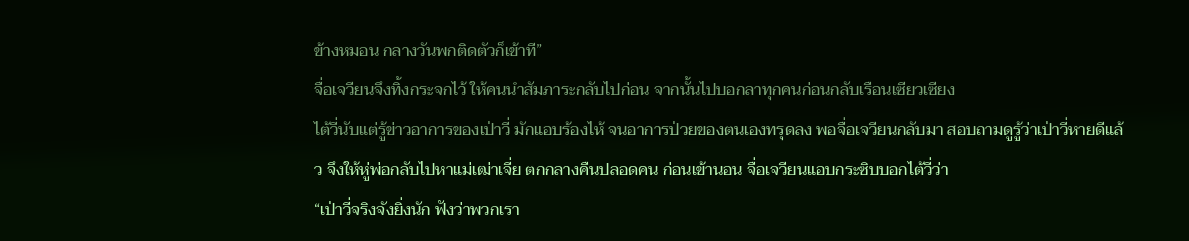ข้างหมอน กลางวันพกติดตัวก็เข้าที”
จื่อเจวียนจึงทิ้งกระจกไว้ ให้คนนำสัมภาระกลับไปก่อน จากนั้นไปบอกลาทุกคนก่อนกลับเรือนเซียวเซียง
ไต้วี่นับแต่รู้ข่าวอาการของเป่าวี่ มักแอบร้องไห้ จนอาการป่วยของตนเองทรุดลง พอจื่อเจวียนกลับมา สอบถามดูรู้ว่าเป่าวี่หายดีแล้ว จึงให้หู่พ่อกลับไปหาแม่เฒ่าเจี่ย ตกกลางคืนปลอดคน ก่อนเข้านอน จื่อเจวียนแอบกระซิบบอกไต้วี่ว่า
“เป่าวี่จริงจังยิ่งนัก ฟังว่าพวกเรา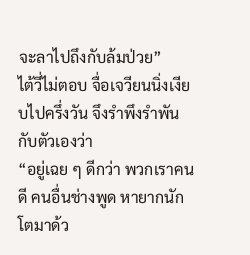จะลาไปถึงกับล้มป่วย”
ไต้วี่ไม่ตอบ จื่อเจวียนนิ่งเงียบไปครึ่งวัน จึงรำพึงรำพันกับตัวเองว่า
“อยู่เฉย ๆ ดีกว่า พวกเราคนดี คนอื่นช่างพูด หายากนักโตมาด้ว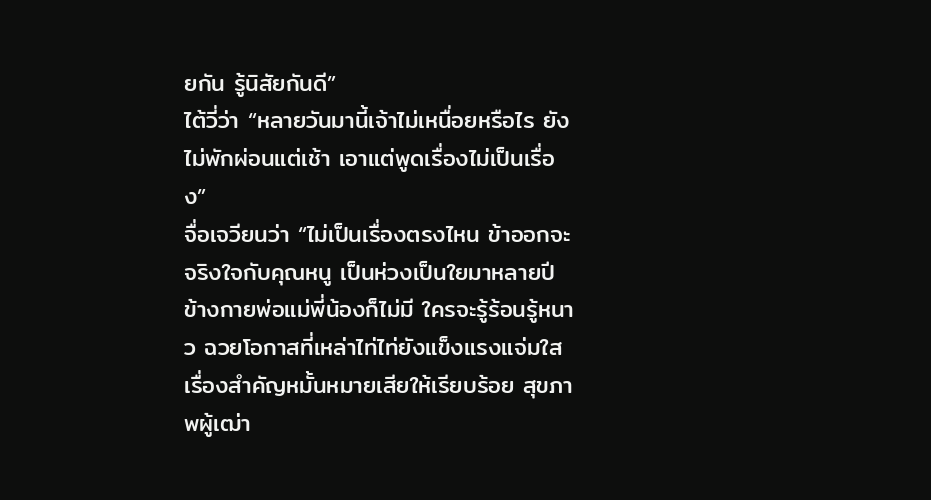ยกัน รู้นิสัยกันดี”
ไต้วี่ว่า “หลายวันมานี้เจ้าไม่เหนื่อยหรือไร ยังไม่พักผ่อนแต่เช้า เอาแต่พูดเรื่องไม่เป็นเรื่อง”
จื่อเจวียนว่า “ไม่เป็นเรื่องตรงไหน ข้าออกจะจริงใจกับคุณหนู เป็นห่วงเป็นใยมาหลายปี ข้างกายพ่อแม่พี่น้องก็ไม่มี ใครจะรู้ร้อนรู้หนาว ฉวยโอกาสที่เหล่าไท่ไท่ยังแข็งแรงแจ่มใส เรื่องสำคัญหมั้นหมายเสียให้เรียบร้อย สุขภาพผู้เฒ่า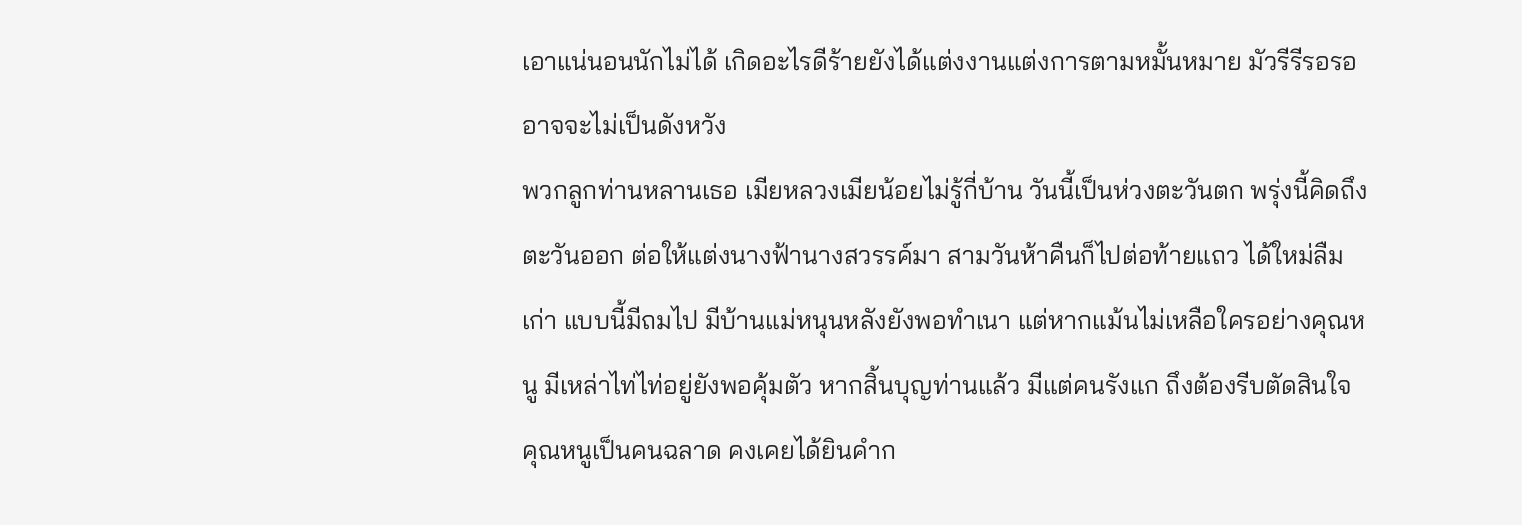เอาแน่นอนนักไม่ได้ เกิดอะไรดีร้ายยังได้แต่งงานแต่งการตามหมั้นหมาย มัวรีรีรอรอ อาจจะไม่เป็นดังหวัง
พวกลูกท่านหลานเธอ เมียหลวงเมียน้อยไม่รู้กี่บ้าน วันนี้เป็นห่วงตะวันตก พรุ่งนี้คิดถึงตะวันออก ต่อให้แต่งนางฟ้านางสวรรค์มา สามวันห้าคืนก็ไปต่อท้ายแถว ได้ใหม่ลืมเก่า แบบนี้มีถมไป มีบ้านแม่หนุนหลังยังพอทำเนา แต่หากแม้นไม่เหลือใครอย่างคุณหนู มีเหล่าไท่ไท่อยู่ยังพอคุ้มตัว หากสิ้นบุญท่านแล้ว มีแต่คนรังแก ถึงต้องรีบตัดสินใจ คุณหนูเป็นคนฉลาด คงเคยได้ยินคำก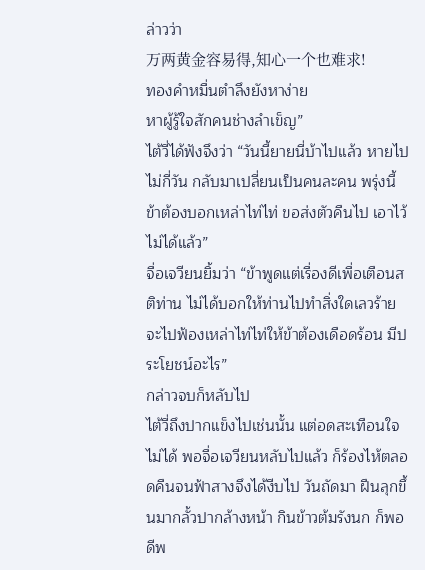ล่าวว่า
万两黄金容易得,知心一个也难求!
ทองคำหมื่นตำลึงยังหาง่าย
หาผู้รู้ใจสักคนช่างลำเข็ญ”
ไต้วี่ได้ฟังจึงว่า “วันนี้ยายนี่บ้าไปแล้ว หายไปไม่กี่วัน กลับมาเปลี่ยนเป็นคนละคน พรุ่งนี้ข้าต้องบอกเหล่าไท่ไท่ ขอส่งตัวคืนไป เอาไว้ไม่ได้แล้ว”
จื่อเจวียนยิ้มว่า “ข้าพูดแต่เรื่องดีเพื่อเตือนสติท่าน ไม่ได้บอกให้ท่านไปทำสิ่งใดเลวร้าย จะไปฟ้องเหล่าไท่ไท่ให้ข้าต้องเดือดร้อน มีประโยชน์อะไร”
กล่าวจบก็หลับไป
ไต้วี่ถึงปากแข็งไปเช่นนั้น แต่อดสะเทือนใจไม่ได้ พอจื่อเจวียนหลับไปแล้ว ก็ร้องไห้ตลอดคืนจนฟ้าสางจึงได้งีบไป วันถัดมา ฝืนลุกขึ้นมากลั้วปากล้างหน้า กินข้าวต้มรังนก ก็พอดีพ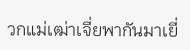วกแม่เฒ่าเจี่ยพากันมาเยี่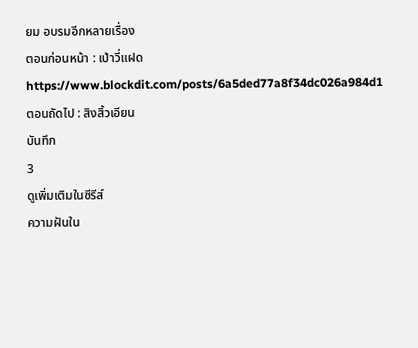ยม อบรมอีกหลายเรื่อง
ตอนก่อนหน้า : เป่าวี่แฝด
https://www.blockdit.com/posts/6a5ded77a8f34dc026a984d1
ตอนถัดไป : สิงสิ้วเอียน
บันทึก
3
ดูเพิ่มเติมในซีรีส์
ความฝันใน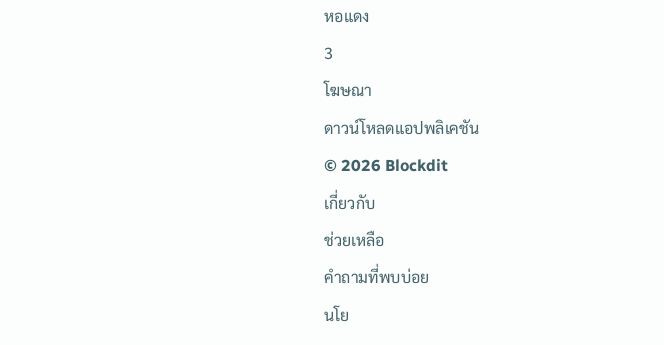หอแดง
3
โฆษณา
ดาวน์โหลดแอปพลิเคชัน
© 2026 Blockdit
เกี่ยวกับ
ช่วยเหลือ
คำถามที่พบบ่อย
นโย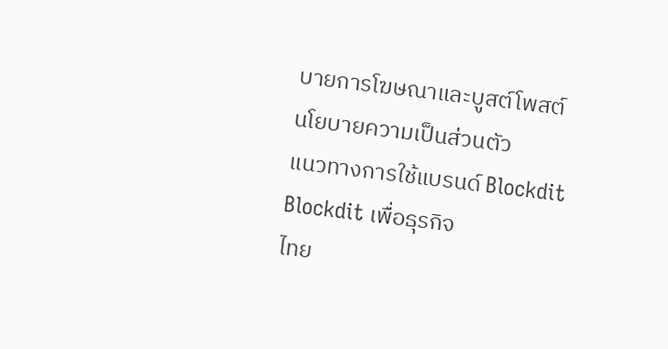บายการโฆษณาและบูสต์โพสต์
นโยบายความเป็นส่วนตัว
แนวทางการใช้แบรนด์ Blockdit
Blockdit เพื่อธุรกิจ
ไทย